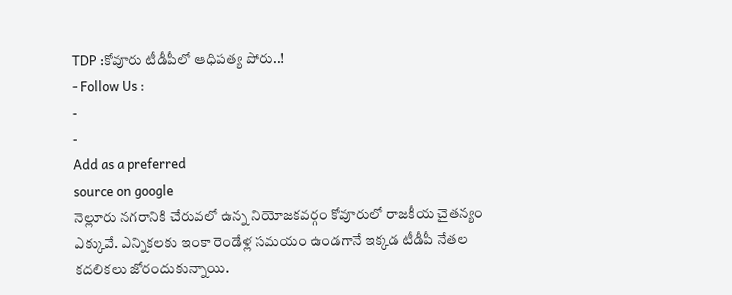TDP :కోవూరు టీడీపీలో ఆధిపత్య పోరు..!
- Follow Us :
-
-
Add as a preferred
source on google
నెల్లూరు నగరానికి చేరువలో ఉన్న నియోజకవర్గం కోవూరులో రాజకీయ చైతన్యం ఎక్కువే. ఎన్నికలకు ఇంకా రెండేళ్ల సమయం ఉండగానే ఇక్కడ టీడీపీ నేతల కదలికలు జోరందుకున్నాయి.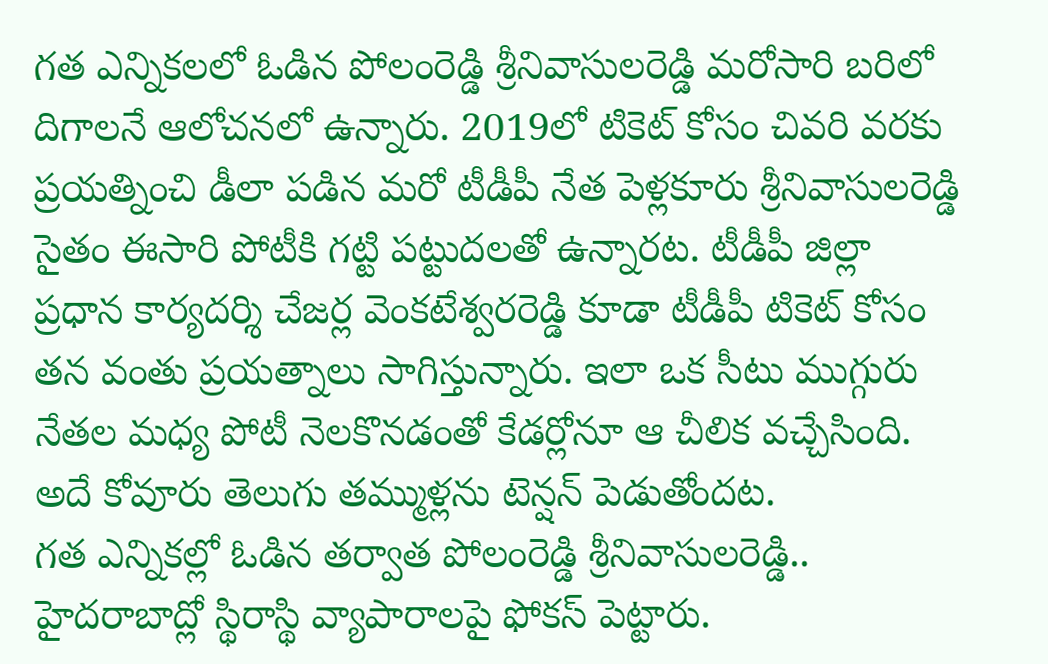గత ఎన్నికలలో ఓడిన పోలంరెడ్డి శ్రీనివాసులరెడ్డి మరోసారి బరిలో దిగాలనే ఆలోచనలో ఉన్నారు. 2019లో టికెట్ కోసం చివరి వరకు ప్రయత్నించి డీలా పడిన మరో టీడీపీ నేత పెళ్లకూరు శ్రీనివాసులరెడ్డి సైతం ఈసారి పోటీకి గట్టి పట్టుదలతో ఉన్నారట. టీడీపీ జిల్లా ప్రధాన కార్యదర్శి చేజర్ల వెంకటేశ్వరరెడ్డి కూడా టీడీపీ టికెట్ కోసం తన వంతు ప్రయత్నాలు సాగిస్తున్నారు. ఇలా ఒక సీటు ముగ్గురు నేతల మధ్య పోటీ నెలకొనడంతో కేడర్లోనూ ఆ చీలిక వచ్చేసింది. అదే కోవూరు తెలుగు తమ్ముళ్లను టెన్షన్ పెడుతోందట.
గత ఎన్నికల్లో ఓడిన తర్వాత పోలంరెడ్డి శ్రీనివాసులరెడ్డి.. హైదరాబాద్లో స్థిరాస్థి వ్యాపారాలపై ఫోకస్ పెట్టారు.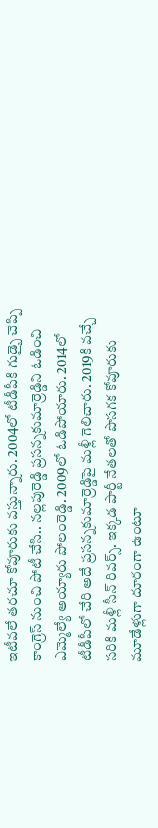ఇటీవలే తరచూ కోవూరుకు వస్తున్నారు. 2004లో టీడీపీకి గుడ్బై చెప్పి కాంగ్రెస్ నుంచి పోటీ చేసి.. నల్లపురెడ్డి ప్రసన్నకుమార్రెడ్డిని ఓడించి ఎమ్మెల్యే అయ్యారు పోలంరెడ్డి. 2009లో ఓడిపోయారు. 2014లో టీడీపీలో చేరి అదే ప్రసన్నకుమార్రెడ్డిపై మళ్లీ గెలిచారు. 2019కి వచ్చే సరికి మళ్లీ సీన్ రివర్స్. ఇక్కడ పార్టీ నేతలతో పొసగక కోవూరుకు మూడేళ్లుగా దూరంగా ఉంటూ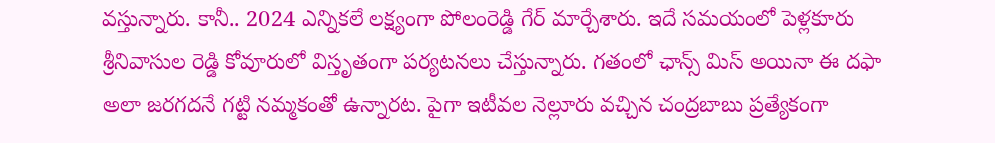వస్తున్నారు. కానీ.. 2024 ఎన్నికలే లక్ష్యంగా పోలంరెడ్డి గేర్ మార్చేశారు. ఇదే సమయంలో పెళ్లకూరు శ్రీనివాసుల రెడ్డి కోవూరులో విస్తృతంగా పర్యటనలు చేస్తున్నారు. గతంలో ఛాన్స్ మిస్ అయినా ఈ దఫా అలా జరగదనే గట్టి నమ్మకంతో ఉన్నారట. పైగా ఇటీవల నెల్లూరు వచ్చిన చంద్రబాబు ప్రత్యేకంగా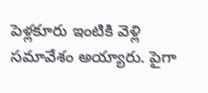పెళ్లకూరు ఇంటికి వెళ్లి సమావేశం అయ్యారు. పైగా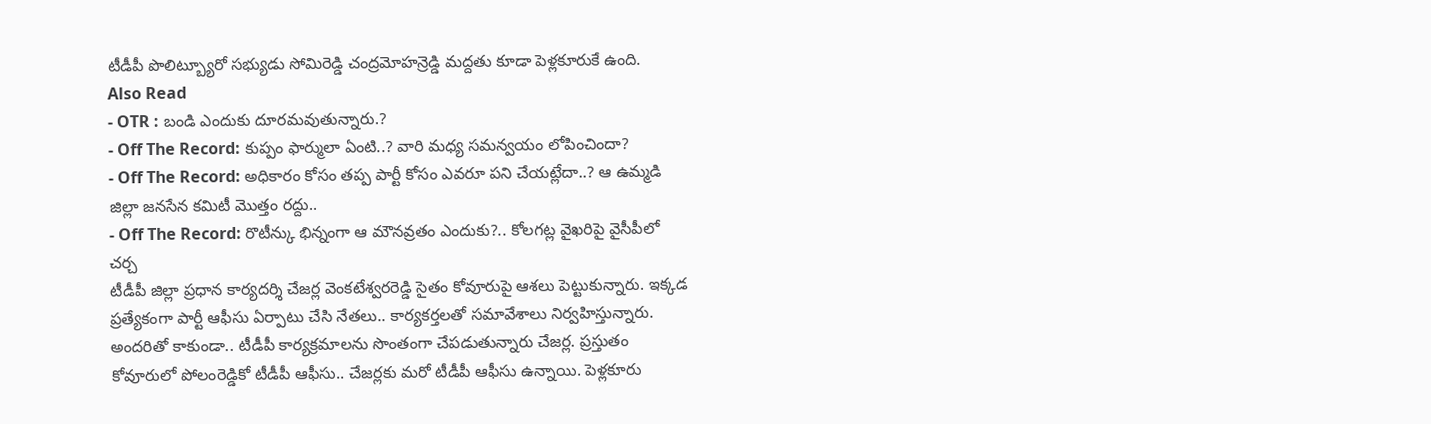టీడీపీ పొలిట్బ్యూరో సభ్యుడు సోమిరెడ్డి చంద్రమోహన్రెడ్డి మద్దతు కూడా పెళ్లకూరుకే ఉంది.
Also Read
- OTR : బండి ఎందుకు దూరమవుతున్నారు.?
- Off The Record: కుప్పం ఫార్ములా ఏంటి..? వారి మధ్య సమన్వయం లోపించిందా?
- Off The Record: అధికారం కోసం తప్ప పార్టీ కోసం ఎవరూ పని చేయట్లేదా..? ఆ ఉమ్మడి జిల్లా జనసేన కమిటీ మొత్తం రద్దు..
- Off The Record: రొటీన్కు భిన్నంగా ఆ మౌనవ్రతం ఎందుకు?.. కోలగట్ల వైఖరిపై వైసీపీలో చర్చ
టీడీపీ జిల్లా ప్రధాన కార్యదర్శి చేజర్ల వెంకటేశ్వరరెడ్డి సైతం కోవూరుపై ఆశలు పెట్టుకున్నారు. ఇక్కడ ప్రత్యేకంగా పార్టీ ఆఫీసు ఏర్పాటు చేసి నేతలు.. కార్యకర్తలతో సమావేశాలు నిర్వహిస్తున్నారు. అందరితో కాకుండా.. టీడీపీ కార్యక్రమాలను సొంతంగా చేపడుతున్నారు చేజర్ల. ప్రస్తుతం కోవూరులో పోలంరెడ్డికో టీడీపీ ఆఫీసు.. చేజర్లకు మరో టీడీపీ ఆఫీసు ఉన్నాయి. పెళ్లకూరు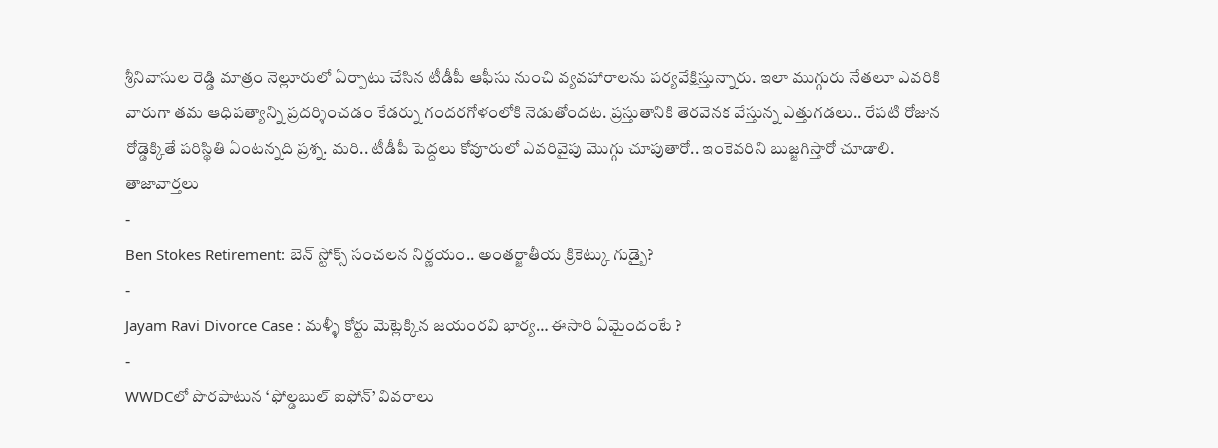శ్రీనివాసుల రెడ్డి మాత్రం నెల్లూరులో ఏర్పాటు చేసిన టీడీపీ ఆఫీసు నుంచి వ్యవహారాలను పర్యవేక్షిస్తున్నారు. ఇలా ముగ్గురు నేతలూ ఎవరికి వారుగా తమ ఆధిపత్యాన్ని ప్రదర్శించడం కేడర్ను గందరగోళంలోకి నెడుతోందట. ప్రస్తుతానికి తెరవెనక వేస్తున్న ఎత్తుగడలు.. రేపటి రోజున రోడ్డెక్కితే పరిస్థితి ఏంటన్నది ప్రశ్న. మరి.. టీడీపీ పెద్దలు కోవూరులో ఎవరివైపు మొగ్గు చూపుతారో.. ఇంకెవరిని బుజ్జగిస్తారో చూడాలి.
తాజావార్తలు
-
Ben Stokes Retirement: బెన్ స్టోక్స్ సంచలన నిర్ణయం.. అంతర్జాతీయ క్రికెట్కు గుడ్బై?
-
Jayam Ravi Divorce Case : మళ్ళీ కోర్టు మెట్లెక్కిన జయంరవి భార్య… ఈసారి ఏమైందంటే ?
-
WWDCలో పొరపాటున ‘ఫోల్డబుల్ ఐఫోన్’ వివరాలు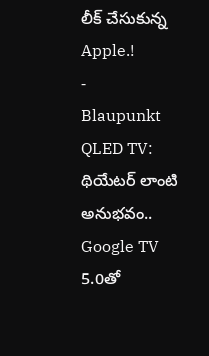లీక్ చేసుకున్న Apple.!
-
Blaupunkt QLED TV: థియేటర్ లాంటి అనుభవం.. Google TV 5.0తో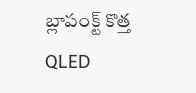బ్లాపంక్ట్ కొత్త QLED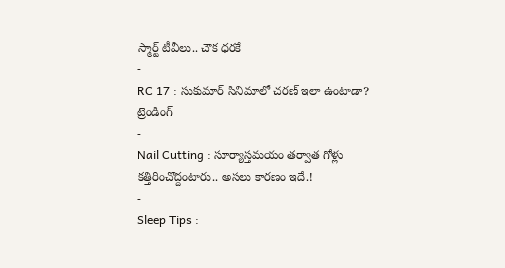స్మార్ట్ టీవీలు.. చౌక ధరకే
-
RC 17 : సుకుమార్ సినిమాలో చరణ్ ఇలా ఉంటాడా?
ట్రెండింగ్
-
Nail Cutting : సూర్యాస్తమయం తర్వాత గోళ్లు కత్తిరించొద్దంటారు.. అసలు కారణం ఇదే.!
-
Sleep Tips :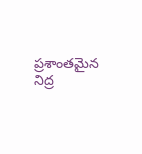ప్రశాంతమైన నిద్ర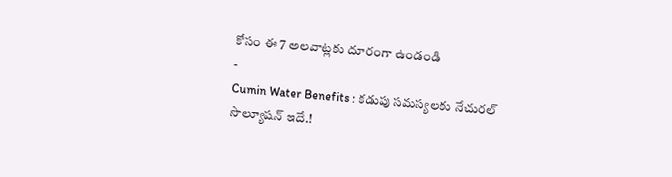కోసం ఈ 7 అలవాట్లకు దూరంగా ఉండండి
-
Cumin Water Benefits : కడుపు సమస్యలకు నేచురల్ సొల్యూషన్ ఇదే.!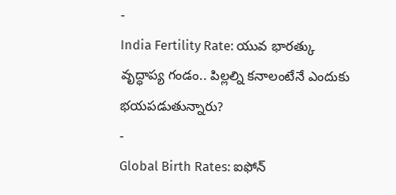-
India Fertility Rate: యువ భారత్కు వృద్ధాప్య గండం.. పిల్లల్ని కనాలంటేనే ఎందుకు భయపడుతున్నారు?
-
Global Birth Rates: ఐఫోన్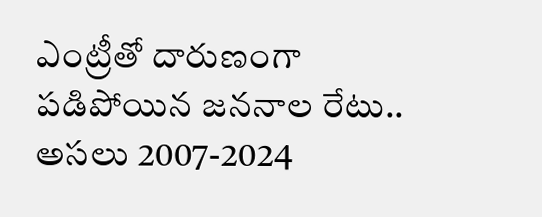ఎంట్రీతో దారుణంగా పడిపోయిన జననాల రేటు.. అసలు 2007-2024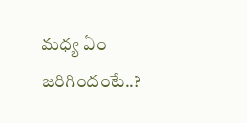మధ్య ఏం జరిగిందంటే..?